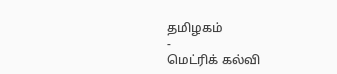தமிழகம்
-
மெட்ரிக் கல்வி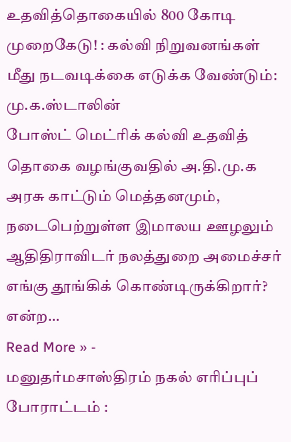உதவித்தொகையில் 800 கோடி முறைகேடு! : கல்வி நிறுவனங்கள் மீது நடவடிக்கை எடுக்க வேண்டும்: மு.க.ஸ்டாலின்
போஸ்ட் மெட்ரிக் கல்வி உதவித் தொகை வழங்குவதில் அ.தி.மு.க அரசு காட்டும் மெத்தனமும், நடைபெற்றுள்ள இமாலய ஊழலும் ஆதிதிராவிடர் நலத்துறை அமைச்சர் எங்கு தூங்கிக் கொண்டிருக்கிறார்? என்ற…
Read More » -
மனுதர்மசாஸ்திரம் நகல் எரிப்புப் போராட்டம் :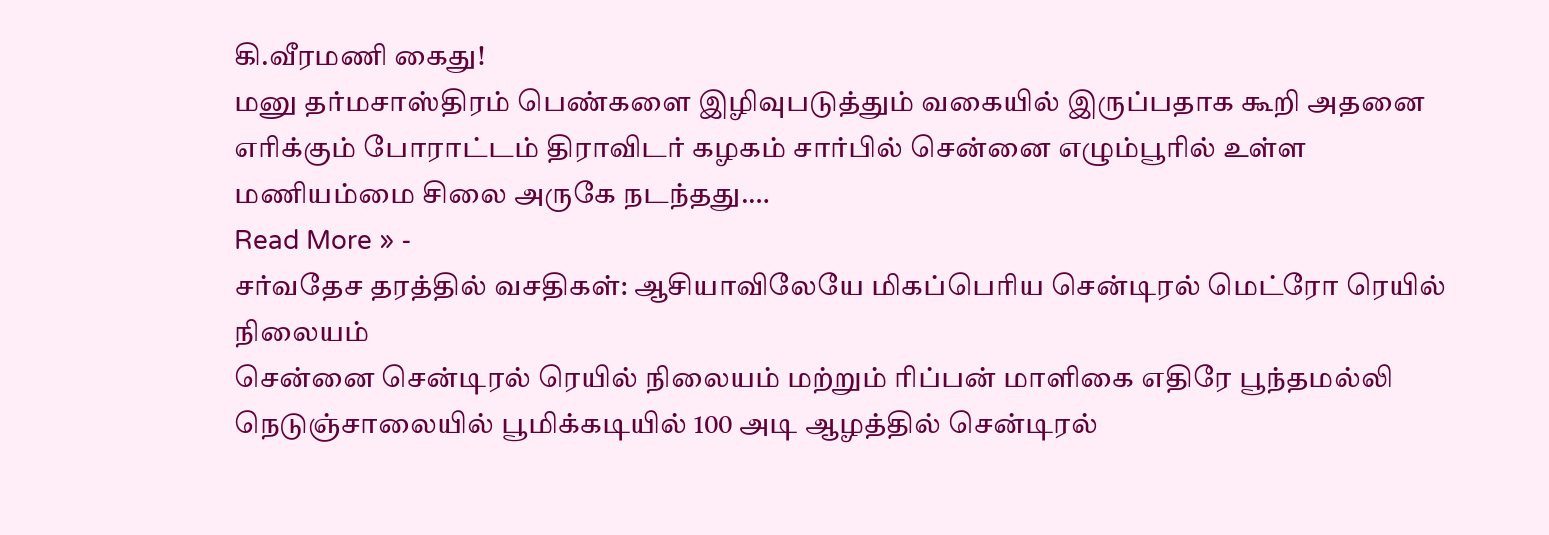கி.வீரமணி கைது!
மனு தர்மசாஸ்திரம் பெண்களை இழிவுபடுத்தும் வகையில் இருப்பதாக கூறி அதனை எரிக்கும் போராட்டம் திராவிடர் கழகம் சார்பில் சென்னை எழும்பூரில் உள்ள மணியம்மை சிலை அருகே நடந்தது.…
Read More » -
சர்வதேச தரத்தில் வசதிகள்: ஆசியாவிலேயே மிகப்பெரிய சென்டிரல் மெட்ரோ ரெயில் நிலையம்
சென்னை சென்டிரல் ரெயில் நிலையம் மற்றும் ரிப்பன் மாளிகை எதிரே பூந்தமல்லி நெடுஞ்சாலையில் பூமிக்கடியில் 100 அடி ஆழத்தில் சென்டிரல்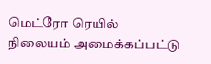மெட்ரோ ரெயில் நிலையம் அமைக்கப்பட்டு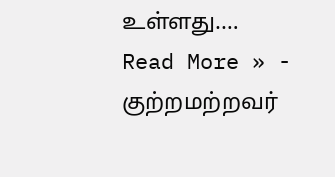உள்ளது.…
Read More » -
குற்றமற்றவர்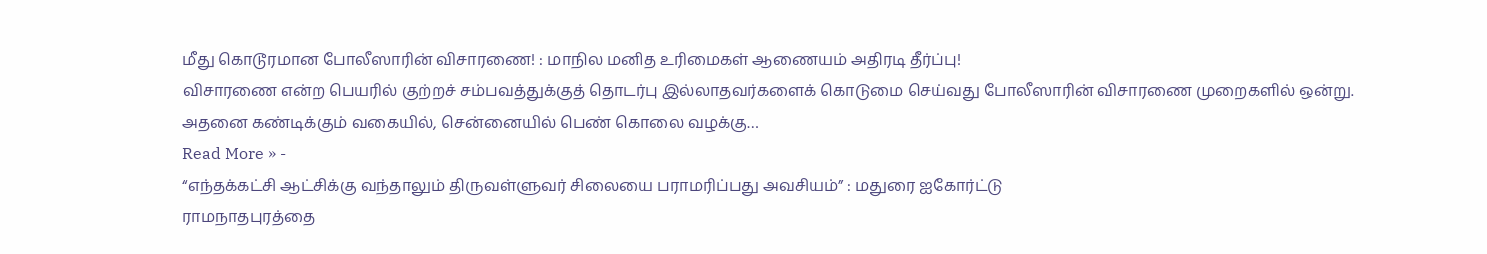மீது கொடூரமான போலீஸாரின் விசாரணை! : மாநில மனித உரிமைகள் ஆணையம் அதிரடி தீர்ப்பு!
விசாரணை என்ற பெயரில் குற்றச் சம்பவத்துக்குத் தொடர்பு இல்லாதவர்களைக் கொடுமை செய்வது போலீஸாரின் விசாரணை முறைகளில் ஒன்று. அதனை கண்டிக்கும் வகையில், சென்னையில் பெண் கொலை வழக்கு…
Read More » -
“எந்தக்கட்சி ஆட்சிக்கு வந்தாலும் திருவள்ளுவர் சிலையை பராமரிப்பது அவசியம்” : மதுரை ஐகோர்ட்டு
ராமநாதபுரத்தை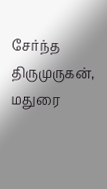சேர்ந்த திருமுருகன், மதுரை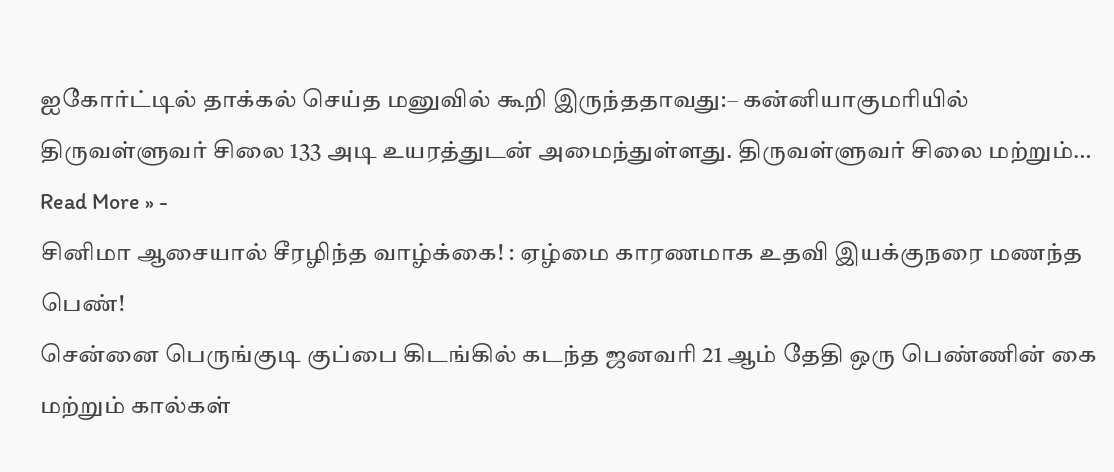ஐகோர்ட்டில் தாக்கல் செய்த மனுவில் கூறி இருந்ததாவது:– கன்னியாகுமரியில் திருவள்ளுவர் சிலை 133 அடி உயரத்துடன் அமைந்துள்ளது. திருவள்ளுவர் சிலை மற்றும்…
Read More » -
சினிமா ஆசையால் சீரழிந்த வாழ்க்கை! : ஏழ்மை காரணமாக உதவி இயக்குநரை மணந்த பெண்!
சென்னை பெருங்குடி குப்பை கிடங்கில் கடந்த ஜனவரி 21 ஆம் தேதி ஒரு பெண்ணின் கை மற்றும் கால்கள்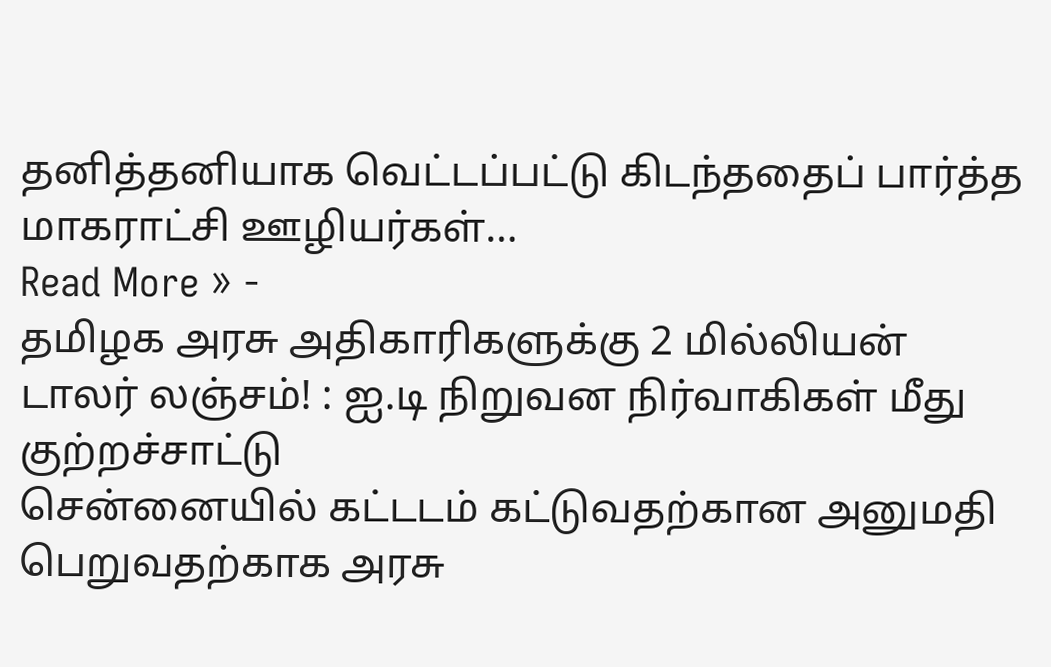தனித்தனியாக வெட்டப்பட்டு கிடந்ததைப் பார்த்த மாகராட்சி ஊழியர்கள்…
Read More » -
தமிழக அரசு அதிகாரிகளுக்கு 2 மில்லியன் டாலர் லஞ்சம்! : ஐ.டி நிறுவன நிர்வாகிகள் மீது குற்றச்சாட்டு
சென்னையில் கட்டடம் கட்டுவதற்கான அனுமதி பெறுவதற்காக அரசு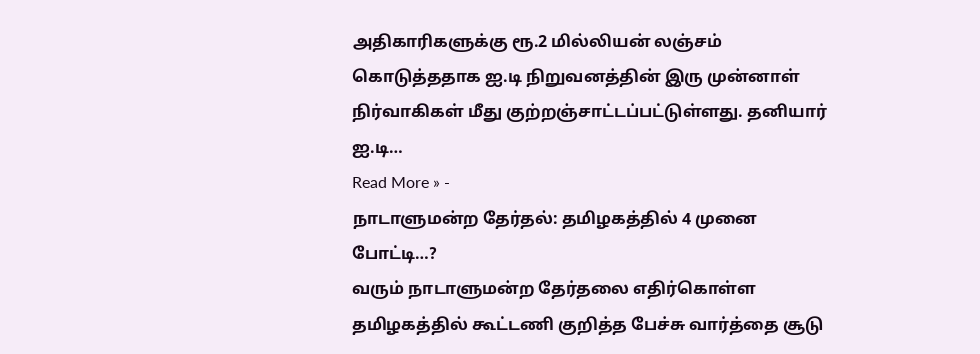அதிகாரிகளுக்கு ரூ.2 மில்லியன் லஞ்சம் கொடுத்ததாக ஐ.டி நிறுவனத்தின் இரு முன்னாள் நிர்வாகிகள் மீது குற்றஞ்சாட்டப்பட்டுள்ளது. தனியார் ஐ.டி…
Read More » -
நாடாளுமன்ற தேர்தல்: தமிழகத்தில் 4 முனை போட்டி…?
வரும் நாடாளுமன்ற தேர்தலை எதிர்கொள்ள தமிழகத்தில் கூட்டணி குறித்த பேச்சு வார்த்தை சூடு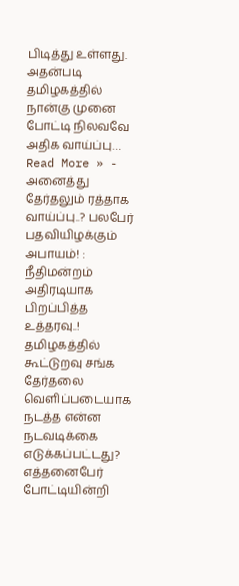பிடித்து உள்ளது. அதன்படி தமிழகத்தில் நான்கு முனை போட்டி நிலவவே அதிக வாய்ப்பு…
Read More » -
அனைத்து தேர்தலும் ரத்தாக வாய்ப்பு..? பலபேர் பதவியிழக்கும் அபாயம்! : நீதிமன்றம் அதிரடியாக பிறப்பித்த உத்தரவு..!
தமிழகத்தில் கூட்டுறவு சங்க தேர்தலை வெளிப்படையாக நடத்த என்ன நடவடிக்கை எடுக்கப்பட்டது? எத்தனைபேர் போட்டியின்றி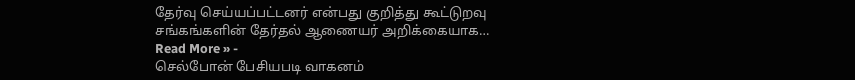தேர்வு செய்யப்பட்டனர் என்பது குறித்து கூட்டுறவு சங்கங்களின் தேர்தல் ஆணையர் அறிக்கையாக…
Read More » -
செல்போன் பேசியபடி வாகனம்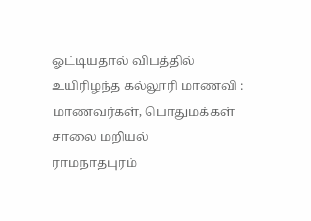ஓட்டியதால் விபத்தில் உயிரிழந்த கல்லூரி மாணவி : மாணவர்கள், பொதுமக்கள் சாலை மறியல்
ராமநாதபுரம்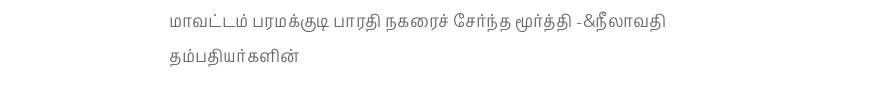மாவட்டம் பரமக்குடி பாரதி நகரைச் சேர்ந்த மூர்த்தி -&நீலாவதி தம்பதியர்களின்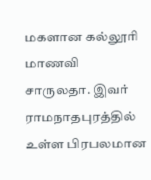மகளான கல்லூரி மாணவி சாருலதா. இவர் ராமநாதபுரத்தில் உள்ள பிரபலமான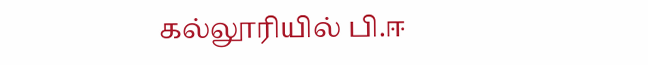கல்லூரியில் பி.ஈ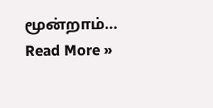மூன்றாம்…
Read More »